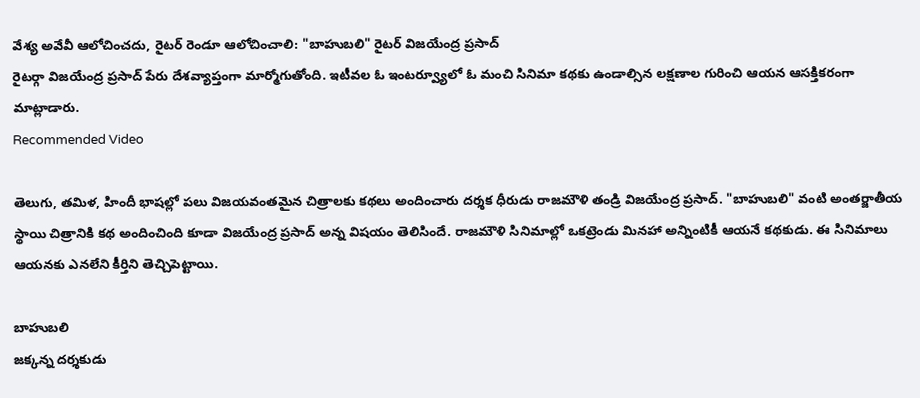వేశ్య అవేవీ ఆలోచించదు, రైటర్ రెండూ ఆలోచించాలి: "బాహుబలి" రైటర్ విజయేంద్ర ప్రసాద్
రైటర్గా విజయేంద్ర ప్రసాద్ పేరు దేశవ్యాప్తంగా మార్మోగుతోంది. ఇటీవల ఓ ఇంటర్వ్యూలో ఓ మంచి సినిమా కథకు ఉండాల్సిన లక్షణాల గురించి ఆయన ఆసక్తికరంగా మాట్లాడారు.
Recommended Video

తెలుగు, తమిళ, హిందీ భాషల్లో పలు విజయవంతమైన చిత్రాలకు కథలు అందించారు దర్శక ధీరుడు రాజమౌళి తండ్రి విజయేంద్ర ప్రసాద్. "బాహుబలి" వంటి అంతర్జాతీయ స్థాయి చిత్రానికి కథ అందించింది కూడా విజయేంద్ర ప్రసాద్ అన్న విషయం తెలిసిందే. రాజమౌళి సినిమాల్లో ఒకట్రెండు మినహా అన్నింటికీ ఆయనే కథకుడు. ఈ సినిమాలు ఆయనకు ఎనలేని కీర్తిని తెచ్చిపెట్టాయి.

బాహుబలి
జక్కన్న దర్శకుడు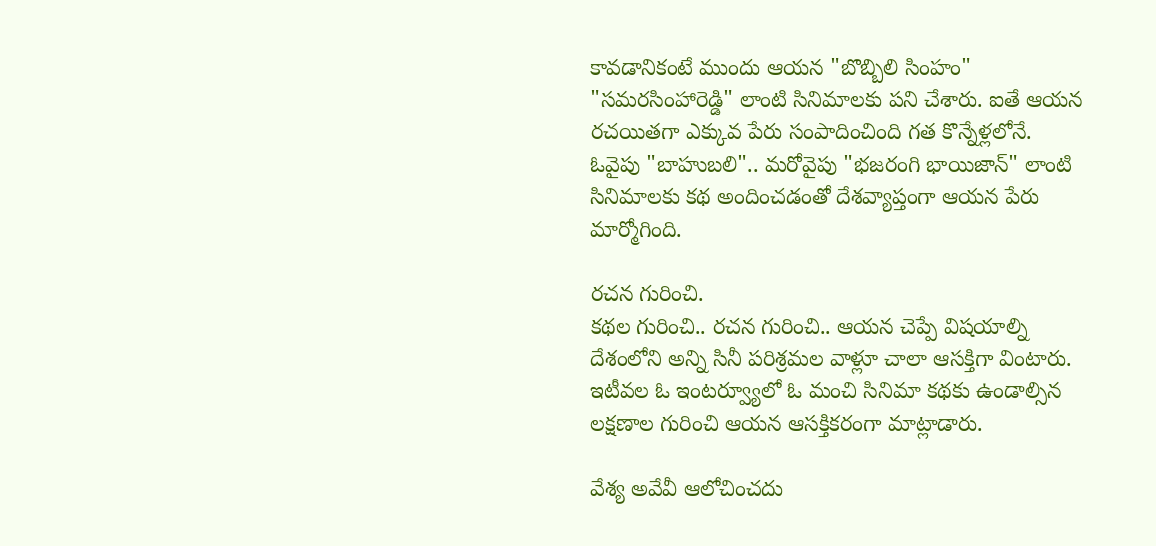కావడానికంటే ముందు ఆయన "బొబ్బిలి సింహం" "సమరసింహారెడ్డి" లాంటి సినిమాలకు పని చేశారు. ఐతే ఆయన రచయితగా ఎక్కువ పేరు సంపాదించింది గత కొన్నేళ్లలోనే. ఓవైపు "బాహుబలి".. మరోవైపు "భజరంగి భాయిజాన్" లాంటి సినిమాలకు కథ అందించడంతో దేశవ్యాప్తంగా ఆయన పేరు మార్మోగింది.

రచన గురించి.
కథల గురించి.. రచన గురించి.. ఆయన చెప్పే విషయాల్ని దేశంలోని అన్ని సినీ పరిశ్రమల వాళ్లూ చాలా ఆసక్తిగా వింటారు. ఇటీవల ఓ ఇంటర్వ్యూలో ఓ మంచి సినిమా కథకు ఉండాల్సిన లక్షణాల గురించి ఆయన ఆసక్తికరంగా మాట్లాడారు.

వేశ్య అవేవీ ఆలోచించదు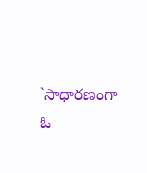`సాధారణంగా ఓ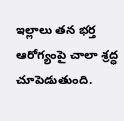ఇల్లాలు తన భర్త ఆరోగ్యంపై చాలా శ్రద్ధ చూపెడుతుంది.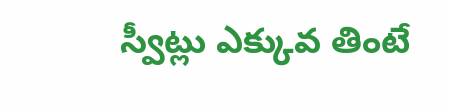స్వీట్లు ఎక్కువ తింటే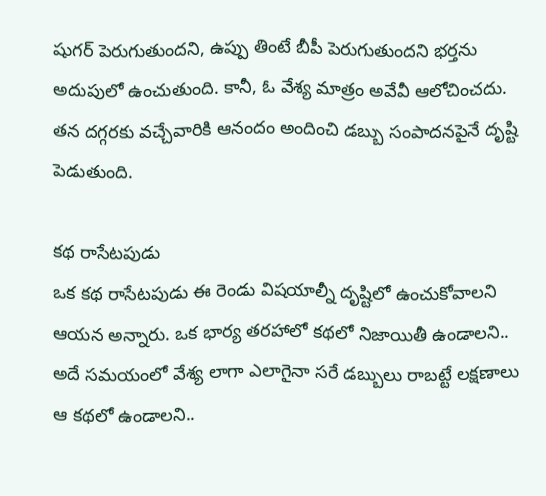షుగర్ పెరుగుతుందని, ఉప్పు తింటే బీపీ పెరుగుతుందని భర్తను అదుపులో ఉంచుతుంది. కానీ, ఓ వేశ్య మాత్రం అవేవీ ఆలోచించదు. తన దగ్గరకు వచ్చేవారికి ఆనందం అందించి డబ్బు సంపాదనపైనే దృష్టి పెడుతుంది.

కథ రాసేటపుడు
ఒక కథ రాసేటపుడు ఈ రెండు విషయాల్నీ దృష్టిలో ఉంచుకోవాలని ఆయన అన్నారు. ఒక భార్య తరహాలో కథలో నిజాయితీ ఉండాలని.. అదే సమయంలో వేశ్య లాగా ఎలాగైనా సరే డబ్బులు రాబట్టే లక్షణాలు ఆ కథలో ఉండాలని..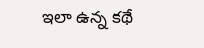ఇలా ఉన్న కథే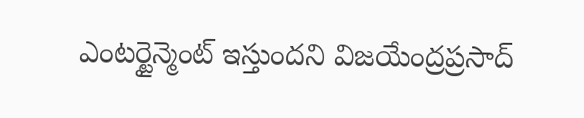ఎంటర్టైన్మెంట్ ఇస్తుందని విజయేంద్రప్రసాద్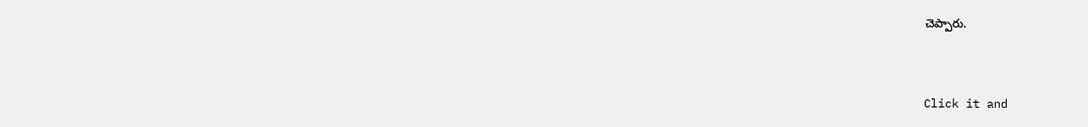చెప్పారు.


Click it and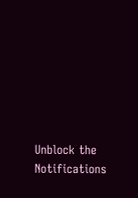Unblock the Notifications